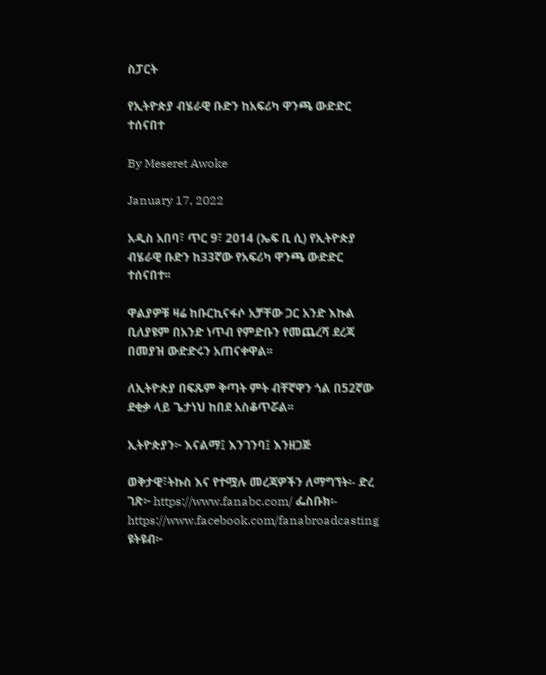ስፓርት

የኢትዮጵያ ብሄራዊ ቡድን ከአፍሪካ ዋንጫ ውድድር ተሰናበተ

By Meseret Awoke

January 17, 2022

አዲስ አበባ፣ ጥር 9፣ 2014 (ኤፍ ቢ ሲ) የኢትዮጵያ ብሄራዊ ቡድን ከ33ኛው የአፍሪካ ዋንጫ ውድድር ተሰናበተ፡፡

ዋልያዎቹ ዛሬ ከቡርኪናፋሶ አቻቸው ጋር አንድ እኩል ቢለያዩም በአንድ ነጥብ የምድቡን የመጨረሻ ደረጃ በመያዝ ውድድሩን አጠናቀዋል፡፡

ለኢትዮጵያ በፍጹም ቅጣት ምት ብቸኛዋን ጎል በ52ኛው ደቂቃ ላይ ጌታነህ ከበደ አስቆጥሯል፡፡

ኢትዮጵያን፦ እናልማ፤ እንገንባ፤ እንዘጋጅ

ወቅታዊ፣ትኩስ እና የተሟሉ መረጃዎችን ለማግኘት፡- ድረ ገጽ፦ https://www.fanabc.com/ ፌስቡክ፡- https://www.facebook.com/fanabroadcasting ዩትዩብ፦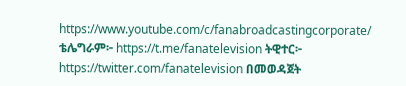https://www.youtube.com/c/fanabroadcastingcorporate/ ቴሌግራም፦ https://t.me/fanatelevision ትዊተር፦ https://twitter.com/fanatelevision በመወዳጀት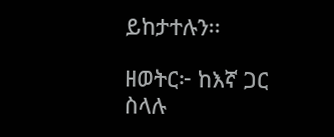ይከታተሉን፡፡

ዘወትር፦ ከእኛ ጋር ስላሉ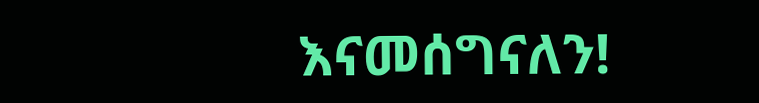እናመሰግናለን!